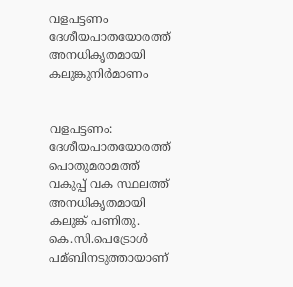വളപട്ടണം ദേശീയപാതയോരത്ത് അനധികൃതമായി കലുങ്കുനിര്‍മാണം


വളപട്ടണം: ദേശീയപാതയോരത്ത് പൊതുമരാമത്ത് വകുപ്പ് വക സ്ഥലത്ത് അനധികൃതമായി കലുങ്ക് പണിതു. കെ.സി.പെട്രോള്‍ പമ്ബിനടുത്തായാണ്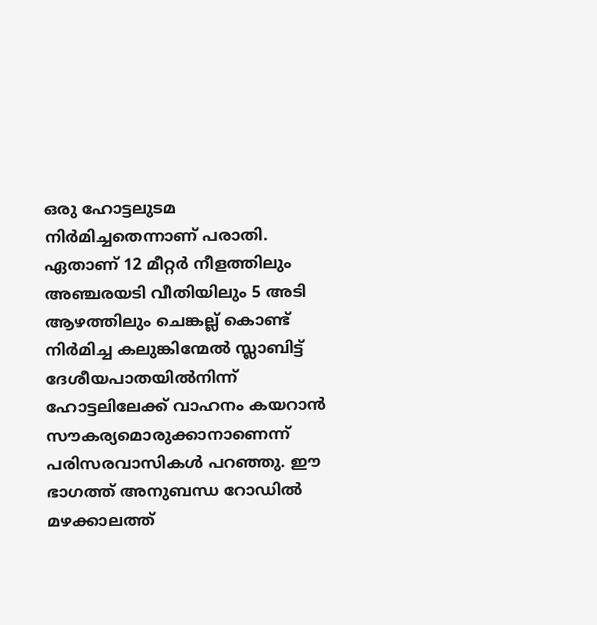ഒരു ഹോട്ടലുടമ നിര്‍മിച്ചതെന്നാണ് പരാതി. ഏതാണ് 12 മീറ്റര്‍ നീളത്തിലും അഞ്ചരയടി വീതിയിലും 5 അടി ആഴത്തിലും ചെങ്കല്ല് കൊണ്ട് നിര്‍മിച്ച കലുങ്കിന്മേല്‍ സ്ലാബിട്ട് ദേശീയപാതയില്‍നിന്ന് ഹോട്ടലിലേക്ക് വാഹനം കയറാന്‍ സൗകര്യമൊരുക്കാനാണെന്ന് പരിസരവാസികള്‍ പറഞ്ഞു. ഈ ഭാഗത്ത് അനുബന്ധ റോഡില്‍ മഴക്കാലത്ത്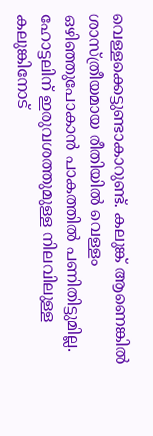വെള്ളക്കെട്ടുണ്ടാകാറുണ്ട്. കലുങ്ക് ആണെങ്കില്‍ ശാസ്ത്രീയമായ രീതിയില്‍ വെള്ളം ഒഴിഞ്ഞുപോകാന്‍ പാകത്തില്‍ പണിതിട്ടുമില്ല. ഹോട്ടലിന് ഇരുവശത്തുമുള്ള നിലവിലുള്ള കലുങ്കിനോട്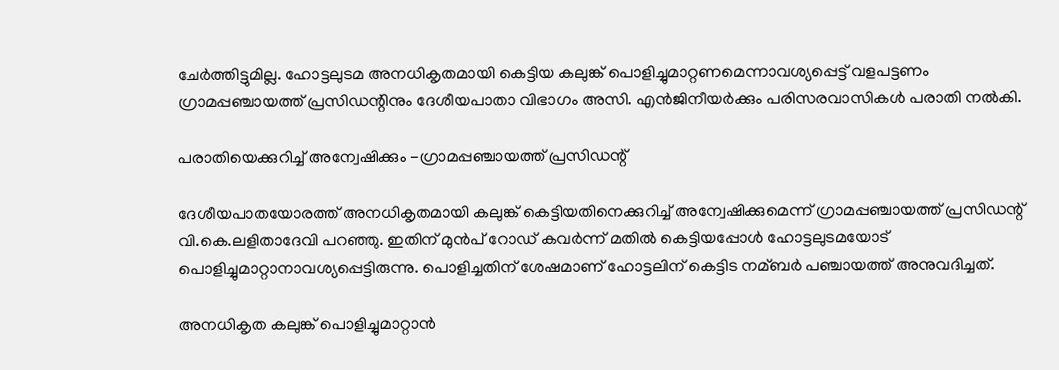ചേര്‍ത്തിട്ടുമില്ല. ഹോട്ടലുടമ അനധികൃതമായി കെട്ടിയ കലുങ്ക് പൊളിച്ചുമാറ്റണമെന്നാവശ്യപ്പെട്ട് വളപട്ടണം ഗ്രാമപ്പഞ്ചായത്ത് പ്രസിഡന്റിനും ദേശീയപാതാ വിഭാഗം അസി. എന്‍ജിനീയര്‍ക്കും പരിസരവാസികള്‍ പരാതി നല്‍കി.

പരാതിയെക്കുറിച്ച്‌ അന്വേഷിക്കും -ഗ്രാമപ്പഞ്ചായത്ത് പ്രസിഡന്റ്

ദേശീയപാതയോരത്ത് അനധികൃതമായി കലുങ്ക് കെട്ടിയതിനെക്കുറിച്ച്‌ അന്വേഷിക്കുമെന്ന് ഗ്രാമപ്പഞ്ചായത്ത് പ്രസിഡന്റ് വി.കെ.ലളിതാദേവി പറഞ്ഞു. ഇതിന് മുന്‍പ്‌ റോഡ് കവര്‍ന്ന് മതില്‍ കെട്ടിയപ്പോള്‍ ഹോട്ടലുടമയോട് പൊളിച്ചുമാറ്റാനാവശ്യപ്പെട്ടിരുന്നു. പൊളിച്ചതിന് ശേഷമാണ് ഹോട്ടലിന് കെട്ടിട നമ്ബര്‍ പഞ്ചായത്ത് അനുവദിച്ചത്.

അനധികൃത കലുങ്ക് പൊളിച്ചുമാറ്റാന്‍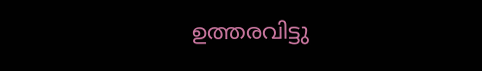ഉത്തരവിട്ടു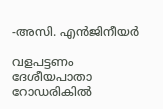-അസി. എന്‍ജിനീയര്‍

വളപട്ടണം ദേശീയപാതാ റോഡരികില്‍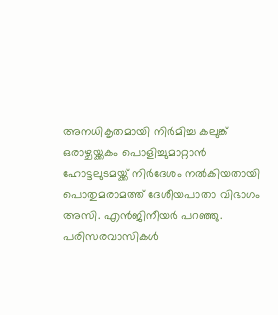അനധികൃതമായി നിര്‍മിച്ച കലുങ്ക് ഒരാഴ്ചയ്ക്കകം പൊളിച്ചുമാറ്റാന്‍ ഹോട്ടലുടമയ്ക്ക് നിര്‍ദേശം നല്‍കിയതായി പൊതുമരാമത്ത് ദേശീയപാതാ വിഭാഗം അസി. എന്‍ജിനീയര്‍ പറഞ്ഞു. പരിസരവാസികള്‍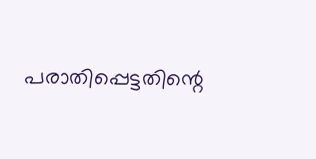പരാതിപ്പെട്ടതിന്റെ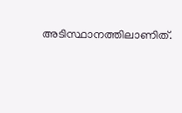അടിസ്ഥാനത്തിലാണിത്.